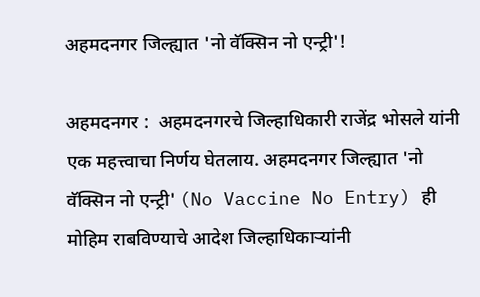अहमदनगर जिल्ह्यात 'नो वॅक्सिन नो एन्ट्री'!

अहमदनगर :  अहमदनगरचे जिल्हाधिकारी राजेंद्र भोसले यांनी एक महत्त्वाचा निर्णय घेतलाय. अहमदनगर जिल्ह्यात 'नो वॅक्सिन नो एन्ट्री' (No Vaccine No Entry) ही मोहिम राबविण्याचे आदेश जिल्हाधिकाऱ्यांनी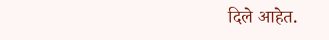दिले आहेत.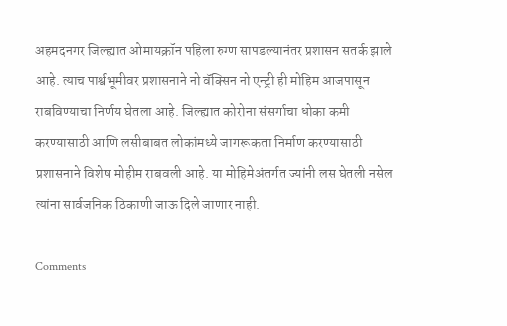अहमदनगर जिल्ह्यात ओमायक्रॉन पहिला रुग्ण सापडल्यानंतर प्रशासन सतर्क झाले आहे. त्याच पार्श्वभूमीवर प्रशासनाने नो वॅक्सिन नो एन्ट्री ही मोहिम आजपासून राबविण्याचा निर्णय घेतला आहे. जिल्ह्यात कोरोना संसर्गाचा धोका कमी करण्यासाठी आणि लसीबाबत लोकांमध्ये जागरूकता निर्माण करण्यासाठी प्रशासनाने विशेष मोहीम राबवली आहे. या मोहिमेअंतर्गत ज्यांनी लस घेतली नसेल त्यांना सार्वजनिक ठिकाणी जाऊ दिले जाणार नाही.

Comments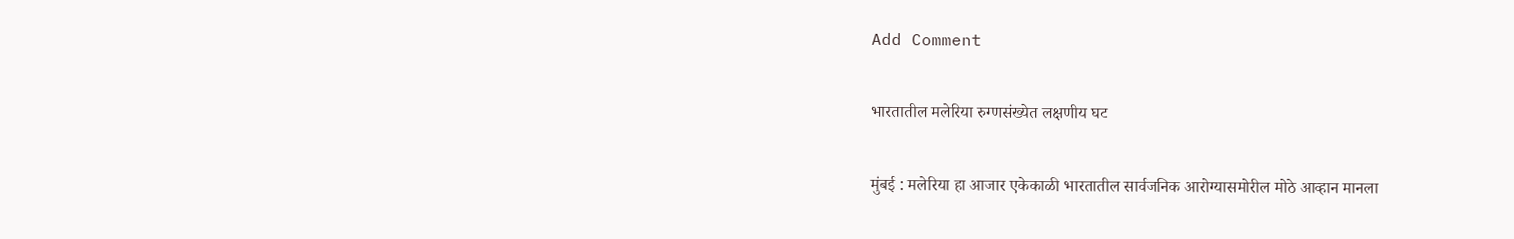Add Comment

भारतातील मलेरिया रुग्णसंख्येत लक्षणीय घट

मुंबई : मलेरिया हा आजार एकेकाळी भारतातील सार्वजनिक आरोग्यासमोरील मोठे आव्हान मानला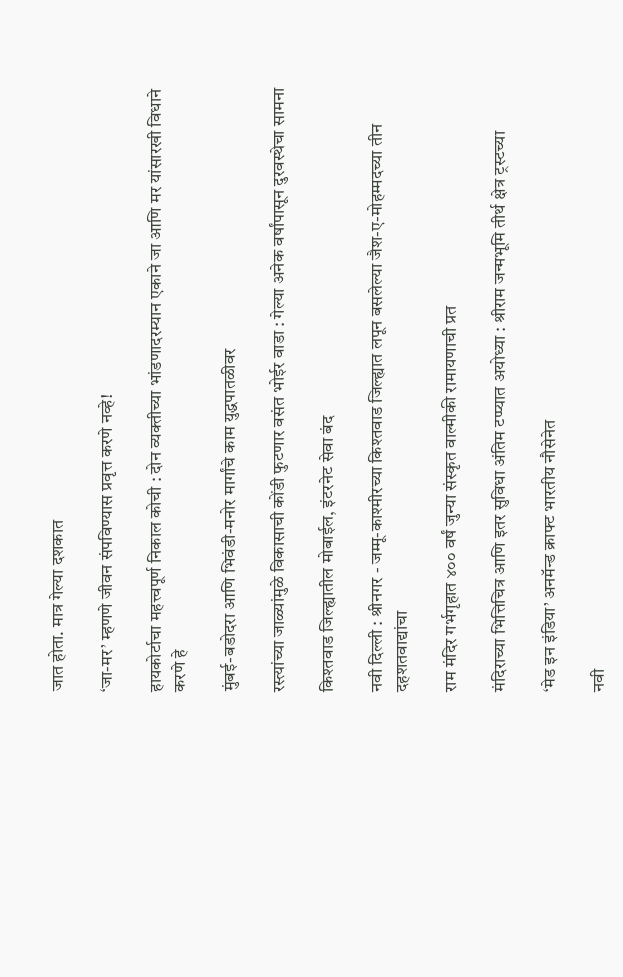जात होता. मात्र गेल्या दशकात

‘जा-मर’ म्हणणे जीवन संपविण्यास प्रवृत्त करणे नव्हे!

हायकोर्टाचा महत्त्वपूर्ण निकाल कोची : दोन व्यक्तीच्या भांडणादरम्यान एकाने जा आणि मर यांसारखी विधाने करणे हे

मुंबई-बडोदरा आणि भिवंडी-मनोर मार्गांचे काम युद्धपातळीवर

रस्त्यांच्या जाळ्यांमुळे विकासाची कोंडी फुटणार वसंत भोईर वाडा : गेल्या अनेक वर्षांपासून दुरवस्थेचा सामना

किश्तवाड जिल्ह्यातील मोबाईल, इंटरनेट सेवा बंद

नवी दिल्ली : श्रीनगर - जम्मू-काश्मीरच्या किश्तवाड जिल्ह्यात लपून बसलेल्या जैश-ए-मोहम्मदच्या तीन दहशतवाद्यांचा

राम मंदिर गर्भगृहात ४०० वर्षं जुन्या संस्कृत वाल्मीकी रामायणाची प्रत

मंदिराच्या भित्तिचित्र आणि इतर सुविधा अंतिम टप्प्यात अयोध्या : श्रीराम जन्मभूमि तीर्थ क्षेत्र ट्रस्टच्या

‘मेड इन इंडिया’ अनमॅन्ड क्राफ्ट भारतीय नौसेनेत

नवी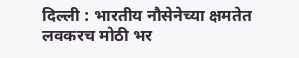दिल्ली : भारतीय नौसेनेच्या क्षमतेत लवकरच मोठी भर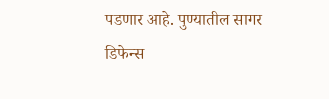पडणार आहे. पुण्यातील सागर डिफेन्स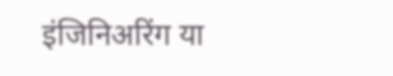इंजिनिअरिंग या